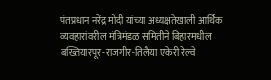पंतप्रधान नरेंद्र मोदी यांच्या अध्यक्षतेखाली आर्थिक व्यवहारांवरील मंत्रिमंडळ समितीने बिहारमधील बख्तियारपूर-राजगीर-तिलैया एकेरी रेल्वे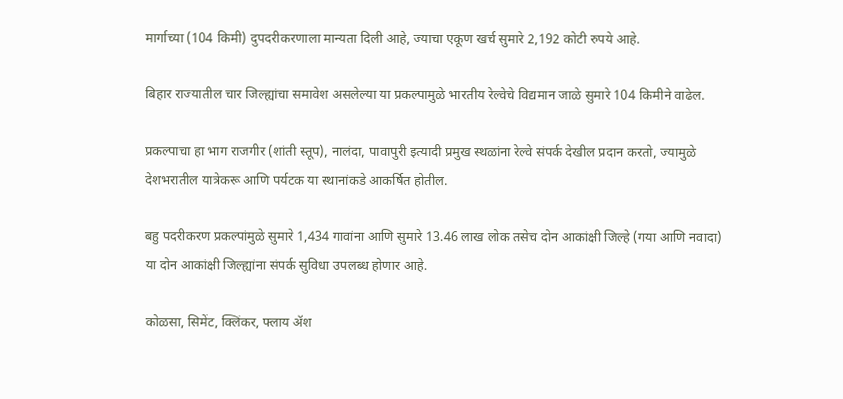मार्गाच्या (104 किमी) दुपदरीकरणाला मान्यता दिली आहे, ज्याचा एकूण खर्च सुमारे 2,192 कोटी रुपये आहे.

बिहार राज्यातील चार जिल्ह्यांचा समावेश असलेल्या या प्रकल्पामुळे भारतीय रेल्वेचे विद्यमान जाळे सुमारे 104 किमीने वाढेल.

प्रकल्पाचा हा भाग राजगीर (शांती स्तूप), नालंदा, पावापुरी इत्यादी प्रमुख स्थळांना रेल्वे संपर्क देखील प्रदान करतो, ज्यामुळे देशभरातील यात्रेकरू आणि पर्यटक या स्थानांकडे आकर्षित होतील.

बहु पदरीकरण प्रकल्पांमुळे सुमारे 1,434 गावांना आणि सुमारे 13.46 लाख लोक तसेच दोन आकांक्षी जिल्हे (गया आणि नवादा) या दोन आकांक्षी जिल्ह्यांना संपर्क सुविधा उपलब्ध होणार आहे.

कोळसा, सिमेंट, क्लिंकर, फ्लाय ॲश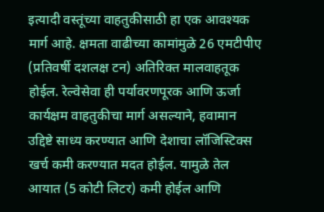इत्यादी वस्तूंच्या वाहतुकीसाठी हा एक आवश्यक मार्ग आहे. क्षमता वाढीच्या कामांमुळे 26 एमटीपीए (प्रतिवर्षी दशलक्ष टन) अतिरिक्त मालवाहतूक होईल. रेल्वेसेवा ही पर्यावरणपूरक आणि ऊर्जा कार्यक्षम वाहतुकीचा मार्ग असल्याने, हवामान उद्दिष्टे साध्य करण्यात आणि देशाचा लॉजिस्टिक्स खर्च कमी करण्यात मदत होईल. यामुळे तेल आयात (5 कोटी लिटर) कमी होईल आणि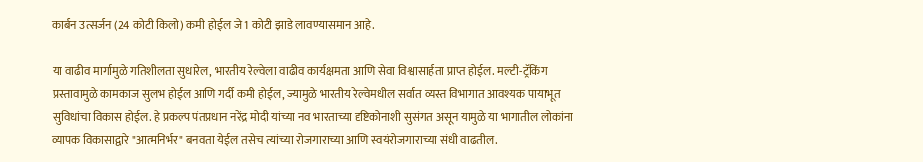कार्बन उत्सर्जन (24 कोटी किलो) कमी होईल जे 1 कोटी झाडे लावण्यासमान आहे.

या वाढीव मार्गामुळे गतिशीलता सुधारेल, भारतीय रेल्वेला वाढीव कार्यक्षमता आणि सेवा विश्वासार्हता प्राप्त होईल. मल्टी-ट्रॅकिंग प्रस्तावामुळे कामकाज सुलभ होईल आणि गर्दी कमी होईल, ज्यामुळे भारतीय रेल्वेमधील सर्वात व्यस्त विभागात आवश्यक पायाभूत सुविधांचा विकास होईल. हे प्रकल्प पंतप्रधान नरेंद्र मोदी यांच्या नव भारताच्या दृष्टिकोनाशी सुसंगत असून यामुळे या भागातील लोकांना व्यापक विकासाद्वारे "आत्मनिर्भर" बनवता येईल तसेच त्यांच्या रोजगाराच्या आणि स्वयंरोजगाराच्या संधी वाढतील.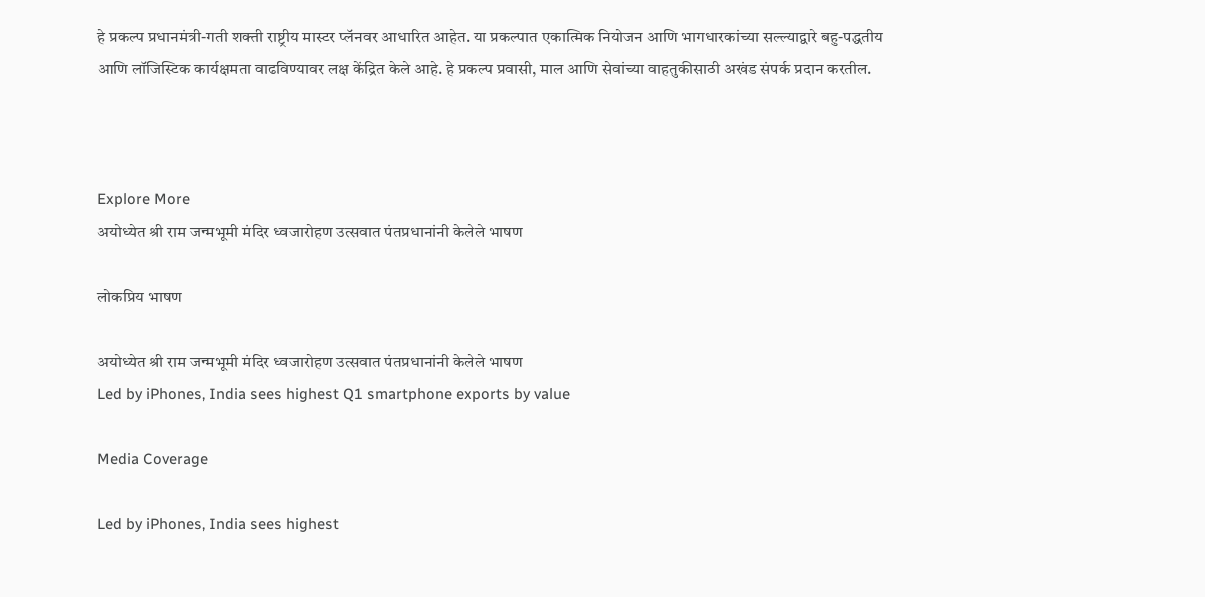हे प्रकल्प प्रधानमंत्री-गती शक्ती राष्ट्रीय मास्टर प्लॅनवर आधारित आहेत. या प्रकल्पात एकात्मिक नियोजन आणि भागधारकांच्या सल्ल्याद्वारे बहु-पद्धतीय आणि लॉजिस्टिक कार्यक्षमता वाढविण्यावर लक्ष केंद्रित केले आहे. हे प्रकल्प प्रवासी, माल आणि सेवांच्या वाहतुकीसाठी अखंड संपर्क प्रदान करतील.



Explore More
अयोध्येत श्री राम जन्मभूमी मंदिर ध्वजारोहण उत्सवात पंतप्रधानांनी केलेले भाषण

लोकप्रिय भाषण

अयोध्येत श्री राम जन्मभूमी मंदिर ध्वजारोहण उत्सवात पंतप्रधानांनी केलेले भाषण
Led by iPhones, India sees highest Q1 smartphone exports by value

Media Coverage

Led by iPhones, India sees highest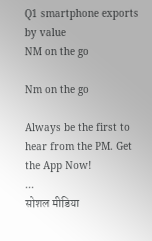Q1 smartphone exports by value
NM on the go

Nm on the go

Always be the first to hear from the PM. Get the App Now!
...
सोशल मीडिया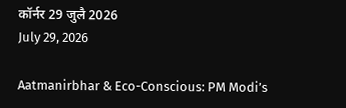कॉर्नर 29 जुलै 2026
July 29, 2026

Aatmanirbhar & Eco-Conscious: PM Modi’s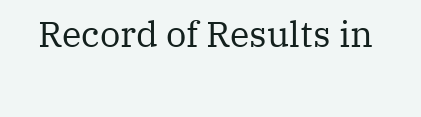Record of Results in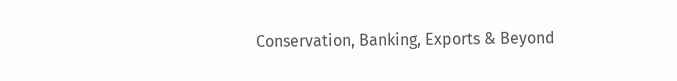Conservation, Banking, Exports & Beyond